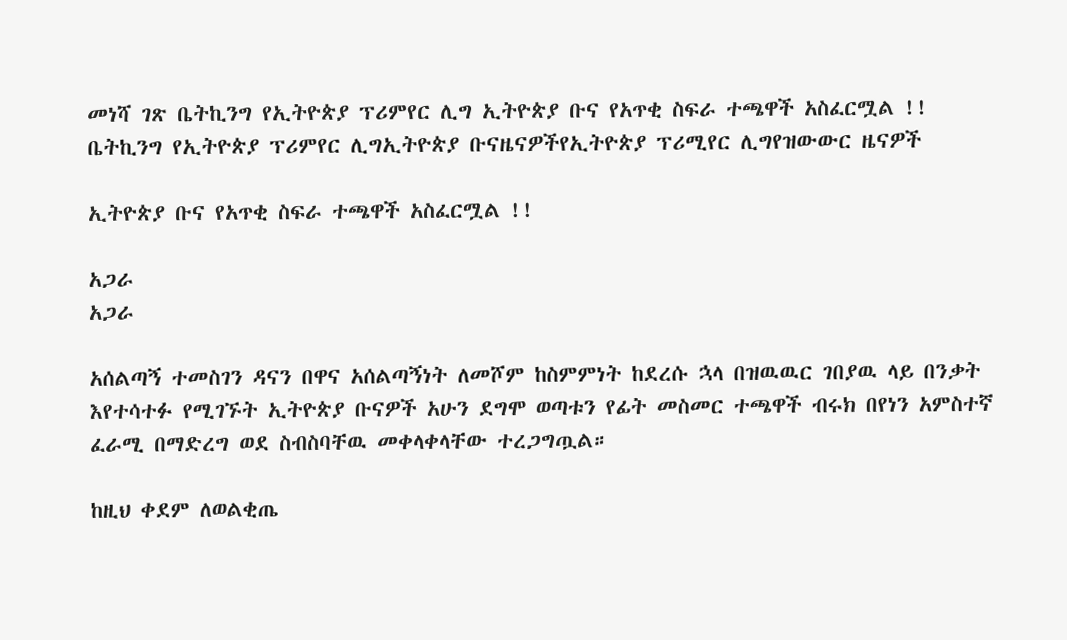መነሻ ገጽ ቤትኪንግ የኢትዮጵያ ፕሪምየር ሊግ ኢትዮጵያ ቡና የአጥቂ ስፍራ ተጫዋች አስፈርሟል !!
ቤትኪንግ የኢትዮጵያ ፕሪምየር ሊግኢትዮጵያ ቡናዜናዎችየኢትዮጵያ ፕሪሚየር ሊግየዝውውር ዜናዎች

ኢትዮጵያ ቡና የአጥቂ ስፍራ ተጫዋች አስፈርሟል !!

አጋራ
አጋራ

አሰልጣኝ ተመስገን ዳናን በዋና አሰልጣኝነት ለመሾም ከስምምነት ከደረሱ ኋላ በዝዉዉር ገበያዉ ላይ በንቃት እየተሳተፉ የሚገኙት ኢትዮጵያ ቡናዎች አሁን ደግሞ ወጣቱን የፊት መስመር ተጫዋች ብሩክ በየነን አምስተኛ ፈራሚ በማድረግ ወደ ስብስባቸዉ መቀላቀላቸው ተረጋግጧል።

ከዚህ ቀደም ለወልቂጤ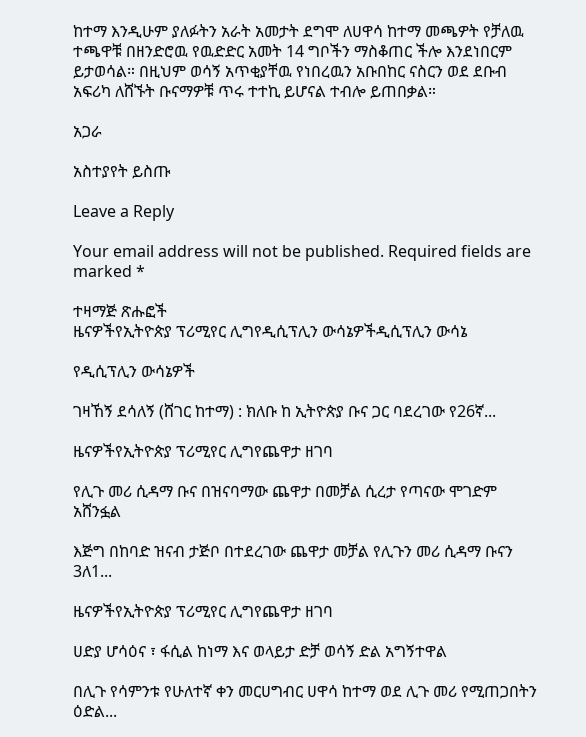ከተማ እንዲሁም ያለፉትን አራት አመታት ደግሞ ለሀዋሳ ከተማ መጫዎት የቻለዉ ተጫዋቹ በዘንድሮዉ የዉድድር አመት 14 ግቦችን ማስቆጠር ችሎ እንደነበርም ይታወሳል። በዚህም ወሳኝ አጥቂያቸዉ የነበረዉን አቡበከር ናስርን ወደ ደቡብ አፍሪካ ለሸኙት ቡናማዎቹ ጥሩ ተተኪ ይሆናል ተብሎ ይጠበቃል።

አጋራ

አስተያየት ይስጡ

Leave a Reply

Your email address will not be published. Required fields are marked *

ተዛማጅ ጽሑፎች
ዜናዎችየኢትዮጵያ ፕሪሚየር ሊግየዲሲፕሊን ውሳኔዎችዲሲፕሊን ውሳኔ

የዲሲፕሊን ውሳኔዎች

ገዛኸኝ ደሳለኝ (ሸገር ከተማ) : ክለቡ ከ ኢትዮጵያ ቡና ጋር ባደረገው የ26ኛ...

ዜናዎችየኢትዮጵያ ፕሪሚየር ሊግየጨዋታ ዘገባ

የሊጉ መሪ ሲዳማ ቡና በዝናባማው ጨዋታ በመቻል ሲረታ የጣናው ሞገድም አሸንፏል

እጅግ በከባድ ዝናብ ታጅቦ በተደረገው ጨዋታ መቻል የሊጉን መሪ ሲዳማ ቡናን 3ለ1...

ዜናዎችየኢትዮጵያ ፕሪሚየር ሊግየጨዋታ ዘገባ

ሀድያ ሆሳዕና ፣ ፋሲል ከነማ እና ወላይታ ድቻ ወሳኝ ድል አግኝተዋል

በሊጉ የሳምንቱ የሁለተኛ ቀን መርሀግብር ሀዋሳ ከተማ ወደ ሊጉ መሪ የሚጠጋበትን ዕድል...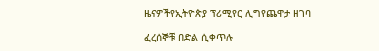ዜናዎችየኢትዮጵያ ፕሪሚየር ሊግየጨዋታ ዘገባ

ፈረሰኞቹ በድል ሲቀጥሉ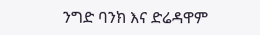ንግድ ባንክ እና ድሬዳዋም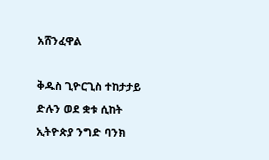አሸንፈዋል

ቅዱስ ጊዮርጊስ ተከታታይ ድሉን ወደ ቋቱ ሲከት ኢትዮጵያ ንግድ ባንክ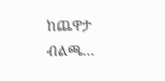ከጨዋታ ብልጫ...